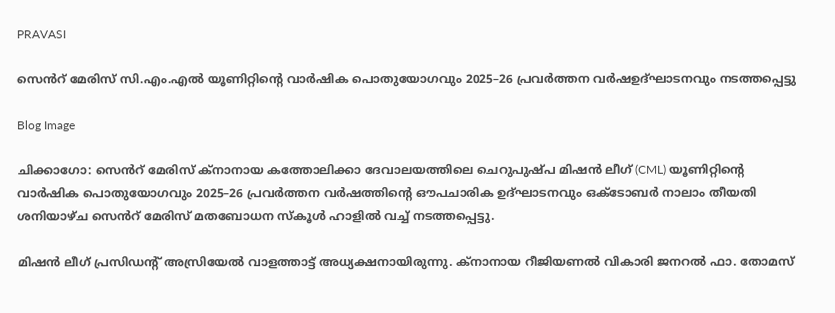PRAVASI

സെൻറ് മേരിസ് സി.എം.എൽ യൂണിറ്റിന്റെ വാർഷിക പൊതുയോഗവും 2025–26 പ്രവർത്തന വർഷഉദ്ഘാടനവും നടത്തപ്പെട്ടു

Blog Image

ചിക്കാഗോ: സെൻറ് മേരിസ് ക്നാനായ കത്തോലിക്കാ ദേവാലയത്തിലെ ചെറുപുഷ്പ മിഷൻ ലീഗ് (CML) യൂണിറ്റിന്റെ വാർഷിക പൊതുയോഗവും 2025–26 പ്രവർത്തന വർഷത്തിന്റെ ഔപചാരിക ഉദ്ഘാടനവും ഒക്ടോബർ നാലാം തീയതി ശനിയാഴ്ച സെൻറ് മേരിസ് മതബോധന സ്കൂൾ ഹാളിൽ വച്ച് നടത്തപ്പെട്ടു.

മിഷൻ ലീഗ് പ്രസിഡന്റ് അസ്രിയേൽ വാളത്താട്ട് അധ്യക്ഷനായിരുന്നു. ക്നാനായ റീജിയണൽ വികാരി ജനറൽ ഫാ. തോമസ്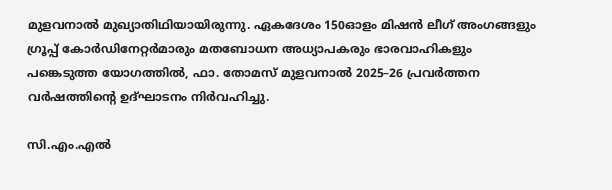മുളവനാൽ മുഖ്യാതിഥിയായിരുന്നു. ഏകദേശം 150ഓളം മിഷൻ ലീഗ് അംഗങ്ങളും ഗ്രൂപ്പ് കോർഡിനേറ്റർമാരും മതബോധന അധ്യാപകരും ഭാരവാഹികളും പങ്കെടുത്ത യോഗത്തിൽ, ഫാ. തോമസ് മുളവനാൽ 2025–26 പ്രവർത്തന വർഷത്തിന്റെ ഉദ്ഘാടനം നിർവഹിച്ചു.

സി.എം.എൽ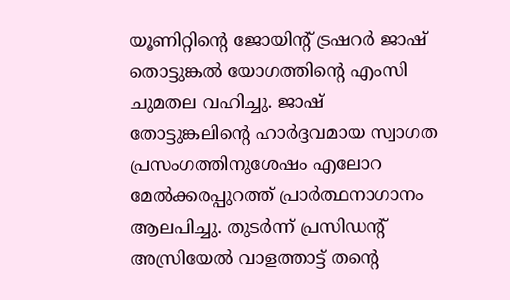യൂണിറ്റിന്റെ ജോയിന്റ് ട്രഷറർ ജാഷ് തൊട്ടുങ്കൽ യോഗത്തിന്റെ എംസി ചുമതല വഹിച്ചു. ജാഷ് തോട്ടുങ്കലിന്റെ ഹാർദ്ദവമായ സ്വാഗത പ്രസംഗത്തിനുശേഷം എലോറ മേൽക്കരപ്പുറത്ത് പ്രാർത്ഥനാഗാനം ആലപിച്ചു. തുടർന്ന് പ്രസിഡന്റ് അസ്രിയേൽ വാളത്താട്ട് തന്റെ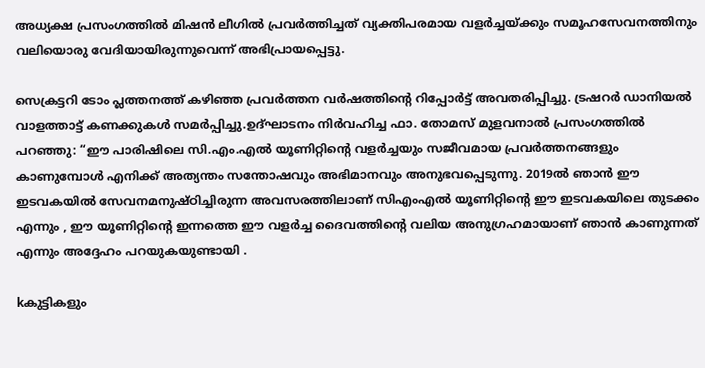അധ്യക്ഷ പ്രസംഗത്തിൽ മിഷൻ ലീഗിൽ പ്രവർത്തിച്ചത് വ്യക്തിപരമായ വളർച്ചയ്ക്കും സമൂഹസേവനത്തിനും വലിയൊരു വേദിയായിരുന്നുവെന്ന് അഭിപ്രായപ്പെട്ടു.

സെക്രട്ടറി ടോം പ്ലത്തനത്ത് കഴിഞ്ഞ പ്രവർത്തന വർഷത്തിന്റെ റിപ്പോർട്ട് അവതരിപ്പിച്ചു. ട്രഷറർ ഡാനിയൽ വാളത്താട്ട് കണക്കുകൾ സമർപ്പിച്ചു.ഉദ്ഘാടനം നിർവഹിച്ച ഫാ. തോമസ് മുളവനാൽ പ്രസംഗത്തിൽ പറഞ്ഞു: “ഈ പാരിഷിലെ സി.എം.എൽ യൂണിറ്റിന്റെ വളർച്ചയും സജീവമായ പ്രവർത്തനങ്ങളും കാണുമ്പോൾ എനിക്ക് അത്യന്തം സന്തോഷവും അഭിമാനവും അനുഭവപ്പെടുന്നു. 2019ൽ ഞാൻ ഈ ഇടവകയിൽ സേവനമനുഷ്ഠിച്ചിരുന്ന അവസരത്തിലാണ് സിഎംഎൽ യൂണിറ്റിന്റെ ഈ ഇടവകയിലെ തുടക്കം എന്നും , ഈ യൂണിറ്റിന്റെ ഇന്നത്തെ ഈ വളർച്ച ദൈവത്തിന്റെ വലിയ അനുഗ്രഹമായാണ് ഞാൻ കാണുന്നത് എന്നും അദ്ദേഹം പറയുകയുണ്ടായി .

kകുട്ടികളും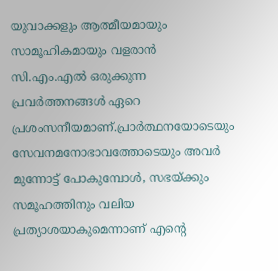യുവാക്കളും ആത്മീയമായും സാമൂഹികമായും വളരാൻ സി.എം.എൽ ഒരുക്കുന്ന പ്രവർത്തനങ്ങൾ ഏറെ പ്രശംസനീയമാണ്.പ്രാർത്ഥനയോടെയും സേവനമനോഭാവത്തോടെയും അവർ മുന്നോട്ട് പോകുമ്പോൾ, സഭയ്ക്കും സമൂഹത്തിനും വലിയ പ്രത്യാശയാകുമെന്നാണ് എന്റെ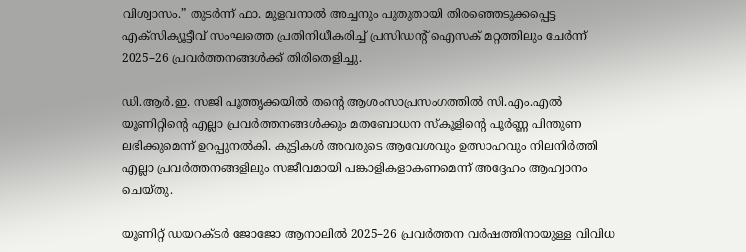വിശ്വാസം.” തുടർന്ന് ഫാ. മുളവനാൽ അച്ചനും പുതുതായി തിരഞ്ഞെടുക്കപ്പെട്ട എക്സിക്യൂട്ടീവ് സംഘത്തെ പ്രതിനിധീകരിച്ച് പ്രസിഡന്റ് ഐസക് മറ്റത്തിലും ചേർന്ന് 2025–26 പ്രവർത്തനങ്ങൾക്ക് തിരിതെളിച്ചു.

ഡി.ആർ.ഇ. സജി പൂത്തൃക്കയിൽ തന്റെ ആശംസാപ്രസംഗത്തിൽ സി.എം.എൽ യൂണിറ്റിന്റെ എല്ലാ പ്രവർത്തനങ്ങൾക്കും മതബോധന സ്കൂളിന്റെ പൂർണ്ണ പിന്തുണ ലഭിക്കുമെന്ന് ഉറപ്പുനൽകി. കുട്ടികൾ അവരുടെ ആവേശവും ഉത്സാഹവും നിലനിർത്തി എല്ലാ പ്രവർത്തനങ്ങളിലും സജീവമായി പങ്കാളികളാകണമെന്ന് അദ്ദേഹം ആഹ്വാനം ചെയ്തു.

യൂണിറ്റ് ഡയറക്ടർ ജോജോ ആനാലിൽ 2025–26 പ്രവർത്തന വർഷത്തിനായുള്ള വിവിധ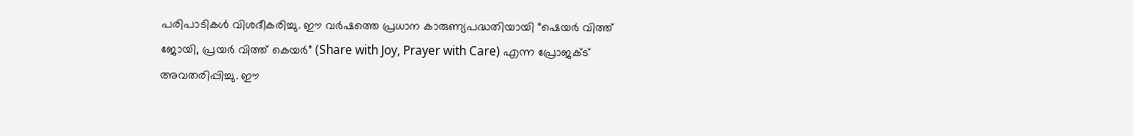പരിപാടികൾ വിശദീകരിച്ചു. ഈ വർഷത്തെ പ്രധാന കാരുണ്യപദ്ധതിയായി “ഷെയർ വിത്ത് ജോയി, പ്രയർ വിത്ത് കെയർ” (Share with Joy, Prayer with Care) എന്ന പ്രോജക്ട് അവതരിപ്പിച്ചു. ഈ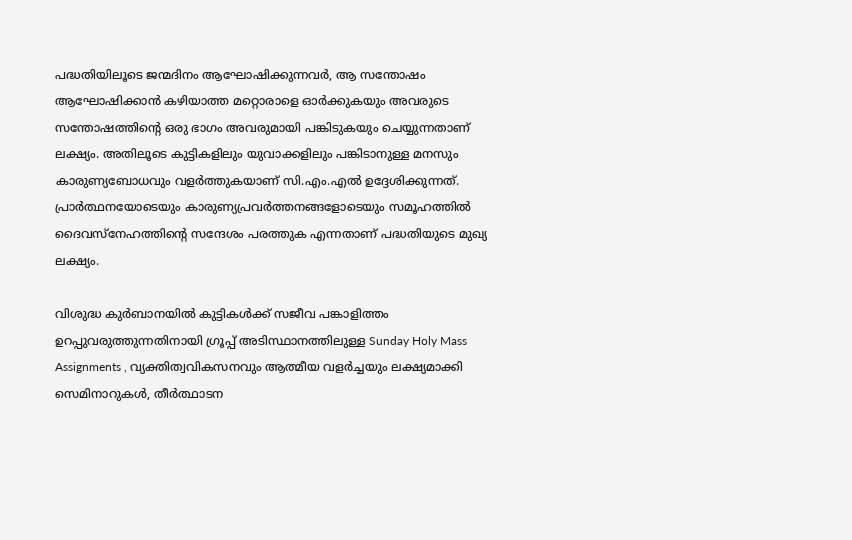പദ്ധതിയിലൂടെ ജന്മദിനം ആഘോഷിക്കുന്നവർ, ആ സന്തോഷം ആഘോഷിക്കാൻ കഴിയാത്ത മറ്റൊരാളെ ഓർക്കുകയും അവരുടെ സന്തോഷത്തിന്റെ ഒരു ഭാഗം അവരുമായി പങ്കിടുകയും ചെയ്യുന്നതാണ് ലക്ഷ്യം. അതിലൂടെ കുട്ടികളിലും യുവാക്കളിലും പങ്കിടാനുള്ള മനസും കാരുണ്യബോധവും വളർത്തുകയാണ് സി.എം.എൽ ഉദ്ദേശിക്കുന്നത്. പ്രാർത്ഥനയോടെയും കാരുണ്യപ്രവർത്തനങ്ങളോടെയും സമൂഹത്തിൽ ദൈവസ്നേഹത്തിന്റെ സന്ദേശം പരത്തുക എന്നതാണ് പദ്ധതിയുടെ മുഖ്യ ലക്ഷ്യം.

വിശുദ്ധ കുർബാനയിൽ കുട്ടികൾക്ക് സജീവ പങ്കാളിത്തം ഉറപ്പുവരുത്തുന്നതിനായി ഗ്രൂപ്പ് അടിസ്ഥാനത്തിലുള്ള Sunday Holy Mass Assignments , വ്യക്തിത്വവികസനവും ആത്മീയ വളർച്ചയും ലക്ഷ്യമാക്കി സെമിനാറുകൾ, തീർത്ഥാടന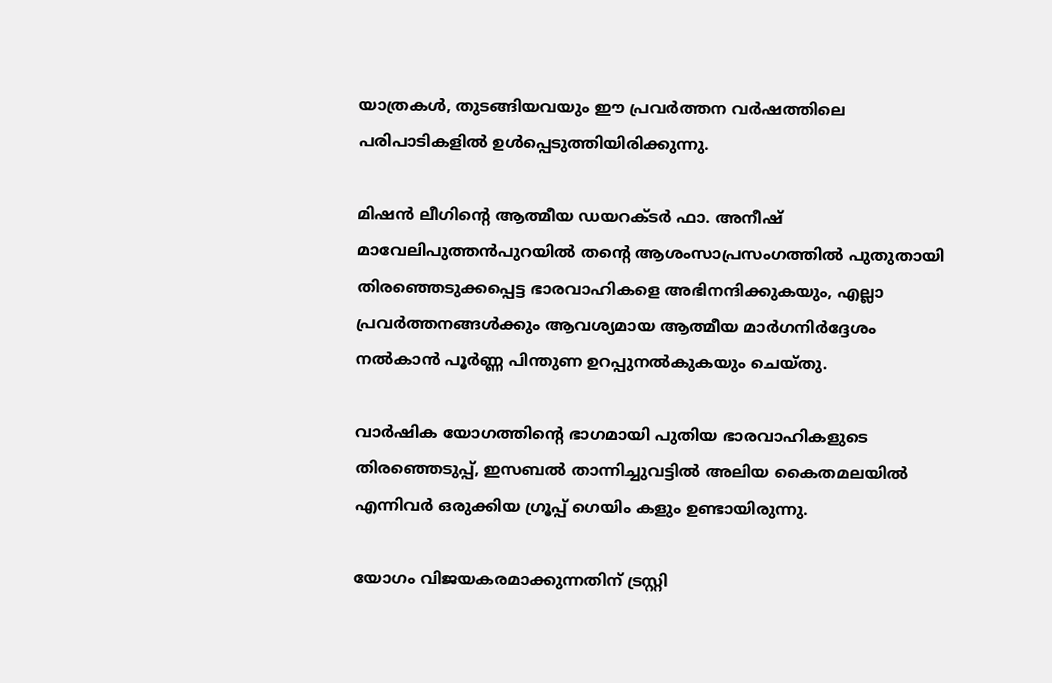യാത്രകൾ, തുടങ്ങിയവയും ഈ പ്രവർത്തന വർഷത്തിലെ പരിപാടികളിൽ ഉൾപ്പെടുത്തിയിരിക്കുന്നു.

മിഷൻ ലീഗിന്റെ ആത്മീയ ഡയറക്ടർ ഫാ. അനീഷ് മാവേലിപുത്തൻപുറയിൽ തന്റെ ആശംസാപ്രസംഗത്തിൽ പുതുതായി തിരഞ്ഞെടുക്കപ്പെട്ട ഭാരവാഹികളെ അഭിനന്ദിക്കുകയും, എല്ലാ പ്രവർത്തനങ്ങൾക്കും ആവശ്യമായ ആത്മീയ മാർഗനിർദ്ദേശം നൽകാൻ പൂർണ്ണ പിന്തുണ ഉറപ്പുനൽകുകയും ചെയ്തു.

വാർഷിക യോഗത്തിന്റെ ഭാഗമായി പുതിയ ഭാരവാഹികളുടെ തിരഞ്ഞെടുപ്പ്, ഇസബല്‍ താന്നിച്ചുവട്ടിൽ അലിയ കൈതമലയിൽ എന്നിവർ ഒരുക്കിയ ഗ്രൂപ്പ് ഗെയിം കളും ഉണ്ടായിരുന്നു.

യോഗം വിജയകരമാക്കുന്നതിന് ട്രസ്റ്റി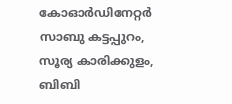കോഓർഡിനേറ്റർ സാബു കട്ടപ്പുറം, സൂര്യ കാരിക്കുളം, ബിബി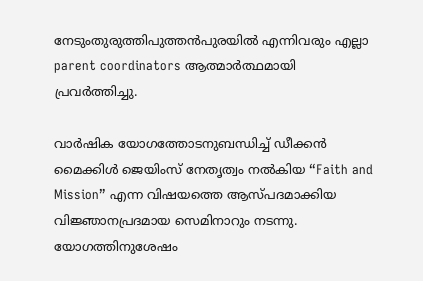നേടുംതുരുത്തിപുത്തൻപുരയിൽ എന്നിവരും എല്ലാ parent coordinators ആത്മാർത്ഥമായി പ്രവർത്തിച്ചു.

വാർഷിക യോഗത്തോടനുബന്ധിച്ച് ഡീക്കൻ മൈക്കിൾ ജെയിംസ് നേതൃത്വം നൽകിയ “Faith and Mission” എന്ന വിഷയത്തെ ആസ്പദമാക്കിയ വിജ്ഞാനപ്രദമായ സെമിനാറും നടന്നു. യോഗത്തിനുശേഷം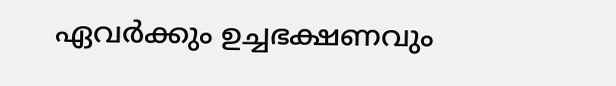ഏവർക്കും ഉച്ചഭക്ഷണവും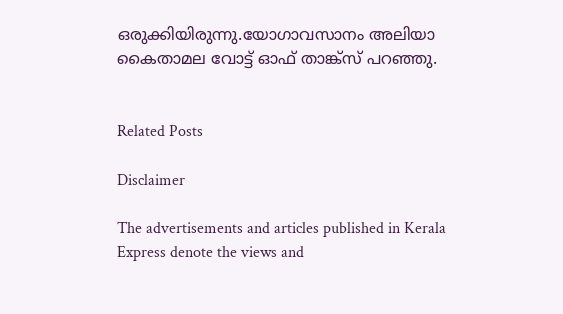ഒരുക്കിയിരുന്നു.യോഗാവസാനം അലിയാ കൈതാമല വോട്ട് ഓഫ് താങ്ക്സ് പറഞ്ഞു.


Related Posts

Disclaimer

The advertisements and articles published in Kerala Express denote the views and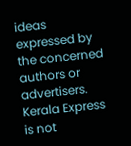ideas expressed by the concerned authors or advertisers. Kerala Express is not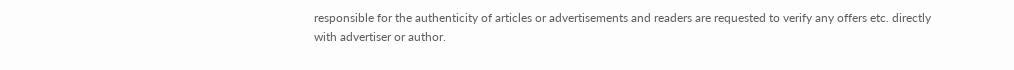responsible for the authenticity of articles or advertisements and readers are requested to verify any offers etc. directly with advertiser or author.